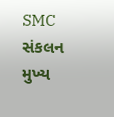SMC સંકલન
મુખ્ય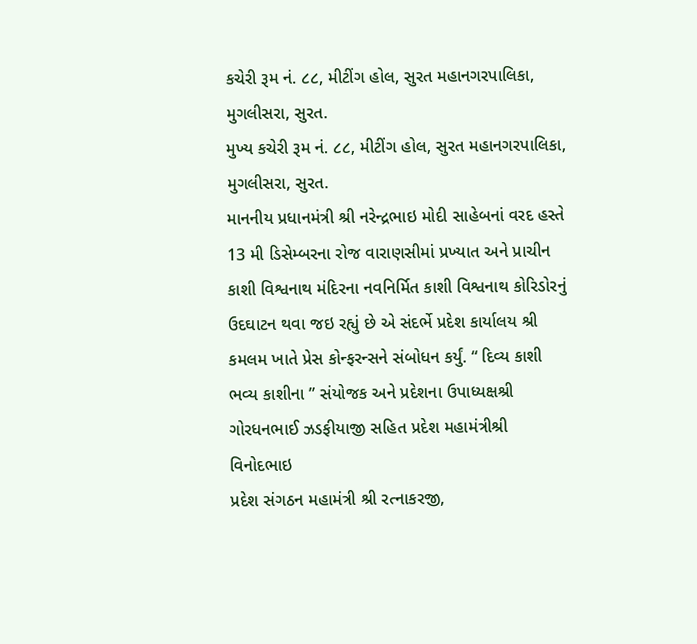કચેરી રૂમ નં. ૮૮, મીટીંગ હોલ, સુરત મહાનગરપાલિકા, મુગલીસરા, સુરત.
મુખ્ય કચેરી રૂમ નં. ૮૮, મીટીંગ હોલ, સુરત મહાનગરપાલિકા, મુગલીસરા, સુરત.
માનનીય પ્રધાનમંત્રી શ્રી નરેન્દ્રભાઇ મોદી સાહેબનાં વરદ હસ્તે 13 મી ડિસેમ્બરના રોજ વારાણસીમાં પ્રખ્યાત અને પ્રાચીન કાશી વિશ્વનાથ મંદિરના નવનિર્મિત કાશી વિશ્વનાથ કોરિડોરનું ઉદઘાટન થવા જઇ રહ્યું છે એ સંદર્ભે પ્રદેશ કાર્યાલય શ્રી કમલમ ખાતે પ્રેસ કોન્ફરન્સને સંબોધન કર્યું. “ દિવ્ય કાશી ભવ્ય કાશીના ” સંયોજક અને પ્રદેશના ઉપાધ્યક્ષશ્રી ગોરધનભાઈ ઝડફીયાજી સહિત પ્રદેશ મહામંત્રીશ્રી વિનોદભાઇ
પ્રદેશ સંગઠન મહામંત્રી શ્રી રત્નાકરજી,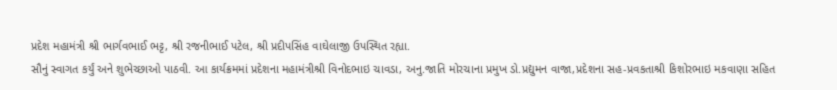પ્રદેશ મહામંત્રી શ્રી ભાર્ગવભાઈ ભટ્ટ, શ્રી રજનીભાઈ પટેલ, શ્રી પ્રદીપસિંહ વાઘેલાજી ઉપસ્થિત રહ્યા.
સૌનું સ્વાગત કર્યું અને શુભેચ્છાઓ પાઠવી. આ કાર્યક્રમમાં પ્રદેશના મહામંત્રીશ્રી વિનોદભાઇ ચાવડા, અનુ.જાતિ મોરચાના પ્રમુખ ડો.પ્રદ્યુમન વાજા,પ્રદેશના સહ-પ્રવકતાશ્રી કિશોરભાઇ મકવાણા સહિત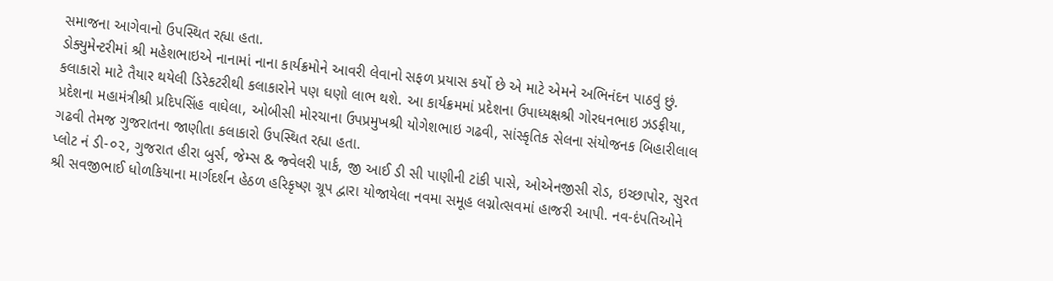સમાજના આગેવાનો ઉપસ્થિત રહ્યા હતા.
ડોક્યુમેન્ટરીમાં શ્રી મહેશભાઇએ નાનામાં નાના કાર્યક્રમોને આવરી લેવાનો સફળ પ્રયાસ કર્યો છે એ માટે એમને અભિનંદન પાઠવું છું. કલાકારો માટે તૈયાર થયેલી ડિરેકટરીથી કલાકારોને પણ ઘણો લાભ થશે. આ કાર્યક્રમમાં પ્રદેશના ઉપાધ્યક્ષશ્રી ગોરધનભાઇ ઝડફીયા, પ્રદેશના મહામંત્રીશ્રી પ્રદિપસિંહ વાઘેલા, ઓબીસી મોરચાના ઉપપ્રમુખશ્રી યોગેશભાઇ ગઢવી, સાંસ્કૃતિક સેલના સંયોજનક બિહારીલાલ ગઢવી તેમજ ગુજરાતના જાણીતા કલાકારો ઉપસ્થિત રહ્યા હતા.
પ્લોટ નં ડી-૦૨, ગુજરાત હીરા બુર્સ, જેમ્સ & જ્વેલરી પાર્ક, જી આઈ ડી સી પાણીની ટાંકી પાસે, ઓએનજીસી રોડ, ઇચ્છાપોર, સુરત શ્રી સવજીભાઈ ધોળકિયાના માર્ગદર્શન હેઠળ હરિકૃષ્ણ ગ્રૂપ દ્વારા યોજાયેલા નવમા સમૂહ લગ્નોત્સવમાં હાજરી આપી. નવ-દંપતિઓને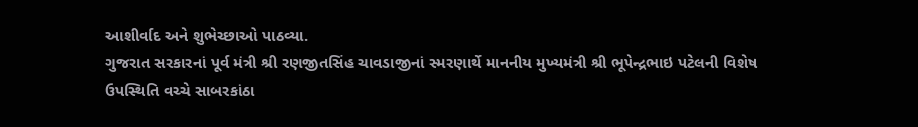આશીર્વાદ અને શુભેચ્છાઓ પાઠવ્યા.
ગુજરાત સરકારનાં પૂર્વ મંત્રી શ્રી રણજીતસિંહ ચાવડાજીનાં સ્મરણાર્થે માનનીય મુખ્યમંત્રી શ્રી ભૂપેન્દ્રભાઇ પટેલની વિશેષ ઉપસ્થિતિ વચ્ચે સાબરકાંઠા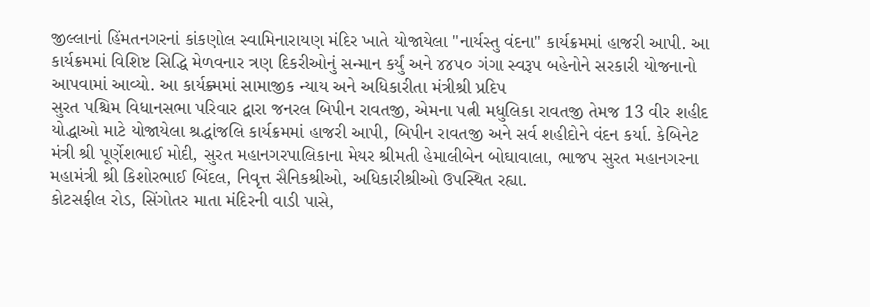જીલ્લાનાં હિંમતનગરનાં કાંકણોલ સ્વામિનારાયણ મંદિર ખાતે યોજાયેલા "નાર્યસ્તુ વંદના" કાર્યક્રમમાં હાજરી આપી. આ કાર્યક્રમમાં વિશિષ્ટ સિદ્ધિ મેળવનાર ત્રણ દિકરીઓનું સન્માન કર્યું અને ૪૪૫૦ ગંગા સ્વરૂપ બહેનોને સરકારી યોજનાનો આપવામાં આવ્યો. આ કાર્યક્ર્મમાં સામાજીક ન્યાય અને અધિકારીતા મંત્રીશ્રી પ્રદિપ
સુરત પશ્ચિમ વિધાનસભા પરિવાર દ્વારા જનરલ બિપીન રાવતજી, એમના પત્ની મધુલિકા રાવતજી તેમજ 13 વીર શહીદ યોદ્ધાઓ માટે યોજાયેલા શ્રદ્ધાંજલિ કાર્યક્રમમાં હાજરી આપી, બિપીન રાવતજી અને સર્વ શહીદોને વંદન કર્યા. કેબિનેટ મંત્રી શ્રી પૂર્ણેશભાઈ મોદી, સુરત મહાનગરપાલિકાના મેયર શ્રીમતી હેમાલીબેન બોઘાવાલા, ભાજપ સુરત મહાનગરના મહામંત્રી શ્રી કિશોરભાઈ બિંદલ, નિવૃત્ત સૈનિકશ્રીઓ, અધિકારીશ્રીઓ ઉપસ્થિત રહ્યા.
કોટસફીલ રોડ, સિંગોતર માતા મંદિરની વાડી પાસે,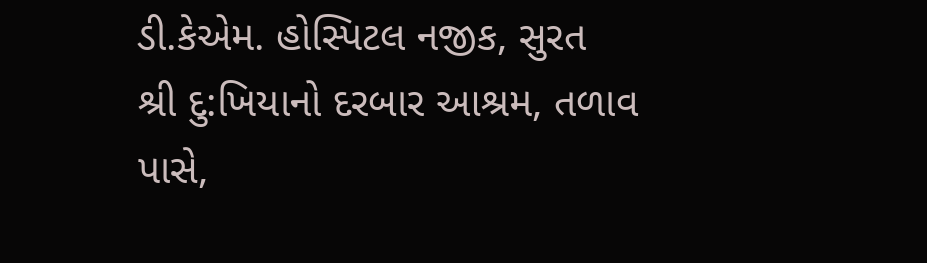ડી.કેએમ. હોસ્પિટલ નજીક, સુરત
શ્રી દુ:ખિયાનો દરબાર આશ્રમ, તળાવ પાસે,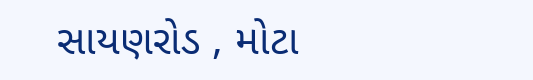સાયણરોડ , મોટા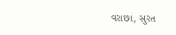વરાછા, સુરત